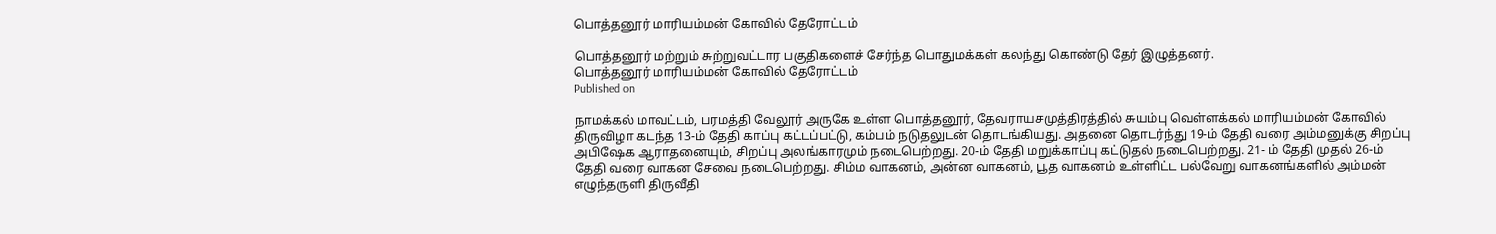பொத்தனூர் மாரியம்மன் கோவில் தேரோட்டம்

பொத்தனூர் மற்றும் சுற்றுவட்டார பகுதிகளைச் சேர்ந்த பொதுமக்கள் கலந்து கொண்டு தேர் இழுத்தனர்.
பொத்தனூர் மாரியம்மன் கோவில் தேரோட்டம்
Published on

நாமக்கல் மாவட்டம், பரமத்தி வேலூர் அருகே உள்ள பொத்தனூர், தேவராயசமுத்திரத்தில் சுயம்பு வெள்ளக்கல் மாரியம்மன் கோவில் திருவிழா கடந்த 13-ம் தேதி காப்பு கட்டப்பட்டு, கம்பம் நடுதலுடன் தொடங்கியது. அதனை தொடர்ந்து 19-ம் தேதி வரை அம்மனுக்கு சிறப்பு அபிஷேக ஆராதனையும், சிறப்பு அலங்காரமும் நடைபெற்றது. 20-ம் தேதி மறுக்காப்பு கட்டுதல் நடைபெற்றது. 21- ம் தேதி முதல் 26-ம் தேதி வரை வாகன சேவை நடைபெற்றது. சிம்ம வாகனம், அன்ன வாகனம், பூத வாகனம் உள்ளிட்ட பல்வேறு வாகனங்களில் அம்மன் எழுந்தருளி திருவீதி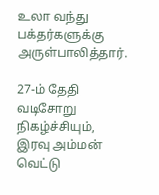உலா வந்து பக்தர்களுக்கு அருள்பாலித்தார்.

27-ம் தேதி வடிசோறு நிகழ்ச்சியும், இரவு அம்மன் வெட்டு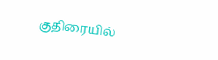குதிரையில்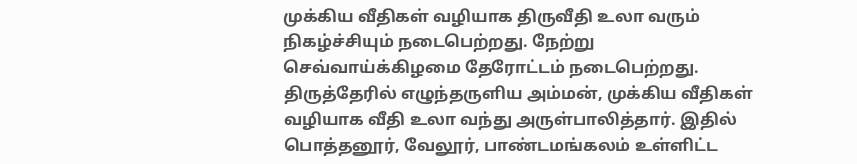முக்கிய வீதிகள் வழியாக திருவீதி உலா வரும் நிகழ்ச்சியும் நடைபெற்றது. நேற்று செவ்வாய்க்கிழமை தேரோட்டம் நடைபெற்றது. திருத்தேரில் எழுந்தருளிய அம்மன், முக்கிய வீதிகள் வழியாக வீதி உலா வந்து அருள்பாலித்தார். இதில் பொத்தனூர், வேலூர், பாண்டமங்கலம் உள்ளிட்ட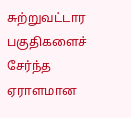சுற்றுவட்டார பகுதிகளைச் சேர்ந்த ஏராளமான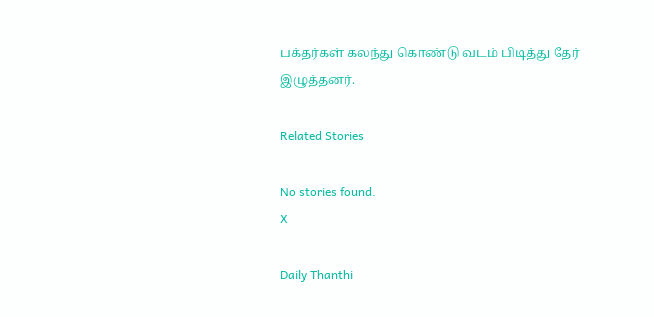பக்தர்கள் கலந்து கொண்டு வடம் பிடித்து தேர் இழுத்தனர்.

Related Stories

No stories found.
X

Daily Thanthi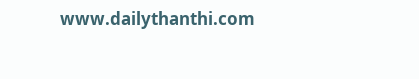www.dailythanthi.com